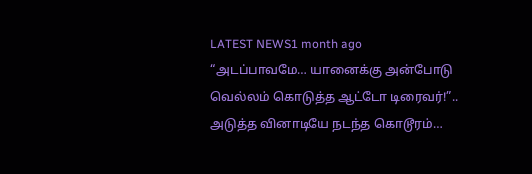LATEST NEWS1 month ago
“அடப்பாவமே… யானைக்கு அன்போடு வெல்லம் கொடுத்த ஆட்டோ டிரைவர்!”.. அடுத்த வினாடியே நடந்த கொடூரம்…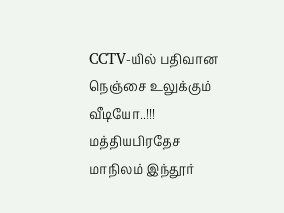CCTV-யில் பதிவான நெஞ்சை உலுக்கும் வீடியோ..!!!
மத்தியபிரதேச மாநிலம் இந்தூர்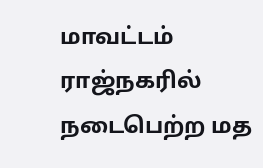மாவட்டம் ராஜ்நகரில் நடைபெற்ற மத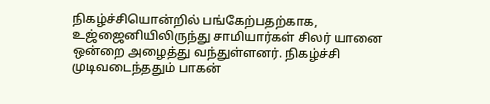நிகழ்ச்சியொன்றில் பங்கேற்பதற்காக, உஜ்ஜைனியிலிருந்து சாமியார்கள் சிலர் யானை ஒன்றை அழைத்து வந்துள்ளனர். நிகழ்ச்சி முடிவடைந்ததும் பாகன்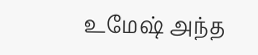உமேஷ் அந்த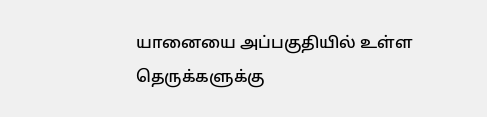யானையை அப்பகுதியில் உள்ள தெருக்களுக்கு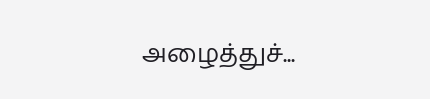அழைத்துச்...